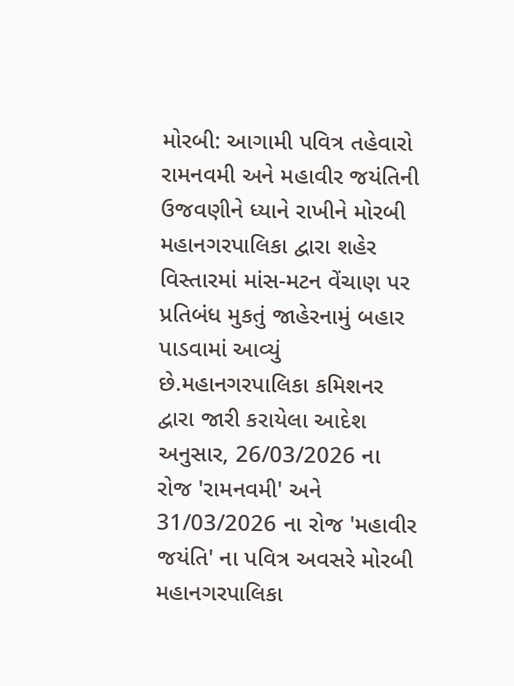મોરબી: આગામી પવિત્ર તહેવારો રામનવમી અને મહાવીર જયંતિની ઉજવણીને ધ્યાને રાખીને મોરબી મહાનગરપાલિકા દ્વારા શહેર વિસ્તારમાં માંસ-મટન વેંચાણ પર પ્રતિબંધ મુકતું જાહેરનામું બહાર પાડવામાં આવ્યું છે.મહાનગરપાલિકા કમિશનર દ્વારા જારી કરાયેલા આદેશ અનુસાર, 26/03/2026 ના રોજ 'રામનવમી' અને 31/03/2026 ના રોજ 'મહાવીર જયંતિ' ના પવિત્ર અવસરે મોરબી મહાનગરપાલિકા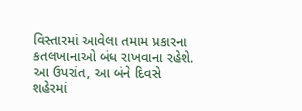વિસ્તારમાં આવેલા તમામ પ્રકારના કતલખાનાઓ બંધ રાખવાના રહેશે. આ ઉપરાંત, આ બંને દિવસે શહેરમાં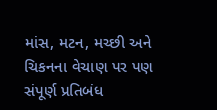માંસ, મટન, મચ્છી અને ચિકનના વેચાણ પર પણ સંપૂર્ણ પ્રતિબંધ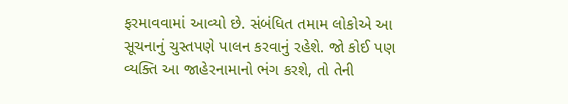ફરમાવવામાં આવ્યો છે. સંબંધિત તમામ લોકોએ આ સૂચનાનું ચુસ્તપણે પાલન કરવાનું રહેશે. જો કોઈ પણ વ્યક્તિ આ જાહેરનામાનો ભંગ કરશે, તો તેની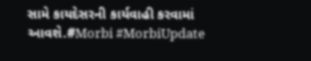સામે કાયદેસરની કાર્યવાહી કરવામાં આવશે.#Morbi #MorbiUpdate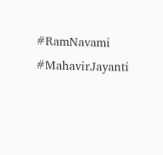#RamNavami #MahavirJayanti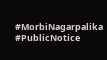#MorbiNagarpalika #PublicNotice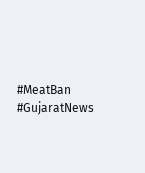#MeatBan #GujaratNews